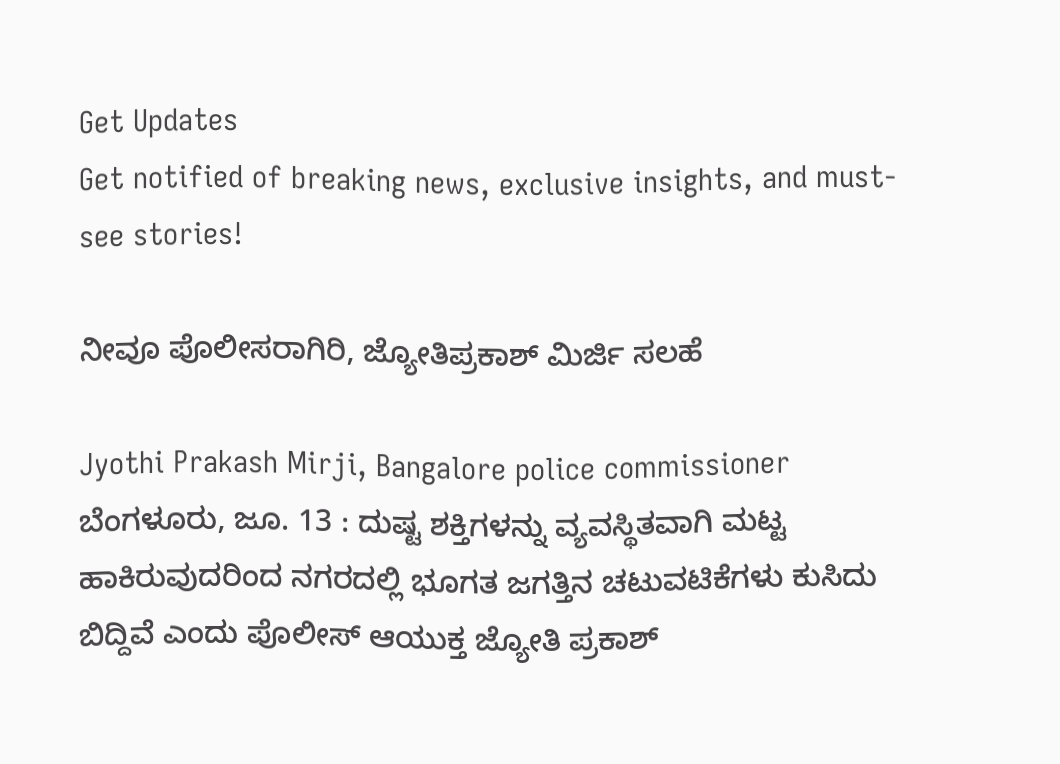Get Updates
Get notified of breaking news, exclusive insights, and must-see stories!

ನೀವೂ ಪೊಲೀಸರಾಗಿರಿ, ಜ್ಯೋತಿಪ್ರಕಾಶ್ ಮಿರ್ಜಿ ಸಲಹೆ

Jyothi Prakash Mirji, Bangalore police commissioner
ಬೆಂಗಳೂರು, ಜೂ. 13 : ದುಷ್ಟ ಶಕ್ತಿಗಳನ್ನು ವ್ಯವಸ್ಥಿತವಾಗಿ ಮಟ್ಟ ಹಾಕಿರುವುದರಿಂದ ನಗರದಲ್ಲಿ ಭೂಗತ ಜಗತ್ತಿನ ಚಟುವಟಿಕೆಗಳು ಕುಸಿದು ಬಿದ್ದಿವೆ ಎಂದು ಪೊಲೀಸ್ ಆಯುಕ್ತ ಜ್ಯೋತಿ ಪ್ರಕಾಶ್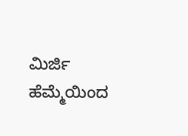ಮಿರ್ಜಿ ಹೆಮ್ಮೆಯಿಂದ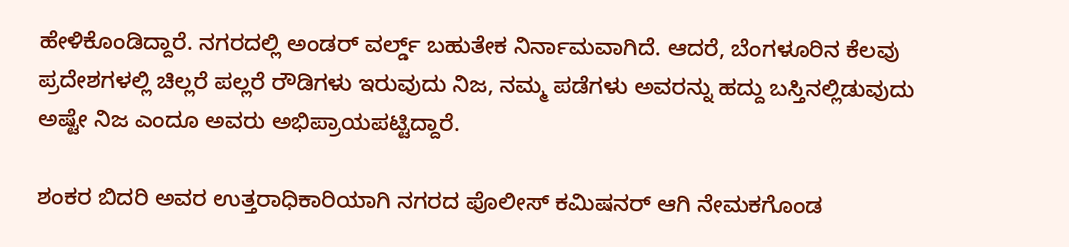ಹೇಳಿಕೊಂಡಿದ್ದಾರೆ. ನಗರದಲ್ಲಿ ಅಂಡರ್ ವರ್ಲ್ಡ್ ಬಹುತೇಕ ನಿರ್ನಾಮವಾಗಿದೆ. ಆದರೆ, ಬೆಂಗಳೂರಿನ ಕೆಲವು ಪ್ರದೇಶಗಳಲ್ಲಿ ಚಿಲ್ಲರೆ ಪಲ್ಲರೆ ರೌಡಿಗಳು ಇರುವುದು ನಿಜ, ನಮ್ಮ ಪಡೆಗಳು ಅವರನ್ನು ಹದ್ದು ಬಸ್ತಿನಲ್ಲಿಡುವುದು ಅಷ್ಟೇ ನಿಜ ಎಂದೂ ಅವರು ಅಭಿಪ್ರಾಯಪಟ್ಟಿದ್ದಾರೆ.

ಶಂಕರ ಬಿದರಿ ಅವರ ಉತ್ತರಾಧಿಕಾರಿಯಾಗಿ ನಗರದ ಪೊಲೀಸ್ ಕಮಿಷನರ್ ಆಗಿ ನೇಮಕಗೊಂಡ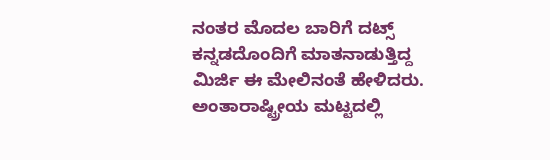ನಂತರ ಮೊದಲ ಬಾರಿಗೆ ದಟ್ಸ್ ಕನ್ನಡದೊಂದಿಗೆ ಮಾತನಾಡುತ್ತಿದ್ದ ಮಿರ್ಜಿ ಈ ಮೇಲಿನಂತೆ ಹೇಳಿದರು. ಅಂತಾರಾಷ್ಟ್ರೀಯ ಮಟ್ಟದಲ್ಲಿ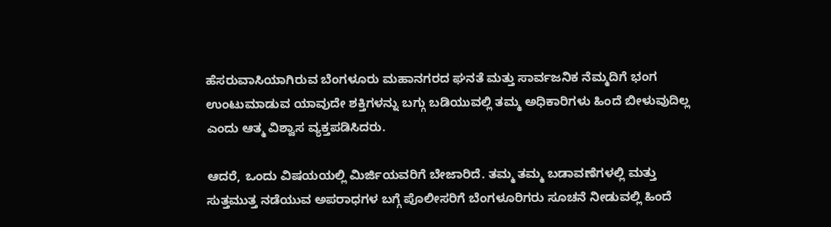ಹೆಸರುವಾಸಿಯಾಗಿರುವ ಬೆಂಗಳೂರು ಮಹಾನಗರದ ಘನತೆ ಮತ್ತು ಸಾರ್ವಜನಿಕ ನೆಮ್ಮದಿಗೆ ಭಂಗ ಉಂಟುಮಾಡುವ ಯಾವುದೇ ಶಕ್ತಿಗಳನ್ನು ಬಗ್ಗು ಬಡಿಯುವಲ್ಲಿ ತಮ್ಮ ಅಧಿಕಾರಿಗಳು ಹಿಂದೆ ಬೀಳುವುದಿಲ್ಲ ಎಂದು ಆತ್ಮ ವಿಶ್ವಾಸ ವ್ಯಕ್ತಪಡಿಸಿದರು.

ಆದರೆ, ಒಂದು ವಿಷಯಯಲ್ಲಿ ಮಿರ್ಜಿಯವರಿಗೆ ಬೇಜಾರಿದೆ. ತಮ್ಮ ತಮ್ಮ ಬಡಾವಣೆಗಳಲ್ಲಿ ಮತ್ತು ಸುತ್ತಮುತ್ತ ನಡೆಯುವ ಅಪರಾಧಗಳ ಬಗ್ಗೆ ಪೊಲೀಸರಿಗೆ ಬೆಂಗಳೂರಿಗರು ಸೂಚನೆ ನೀಡುವಲ್ಲಿ ಹಿಂದೆ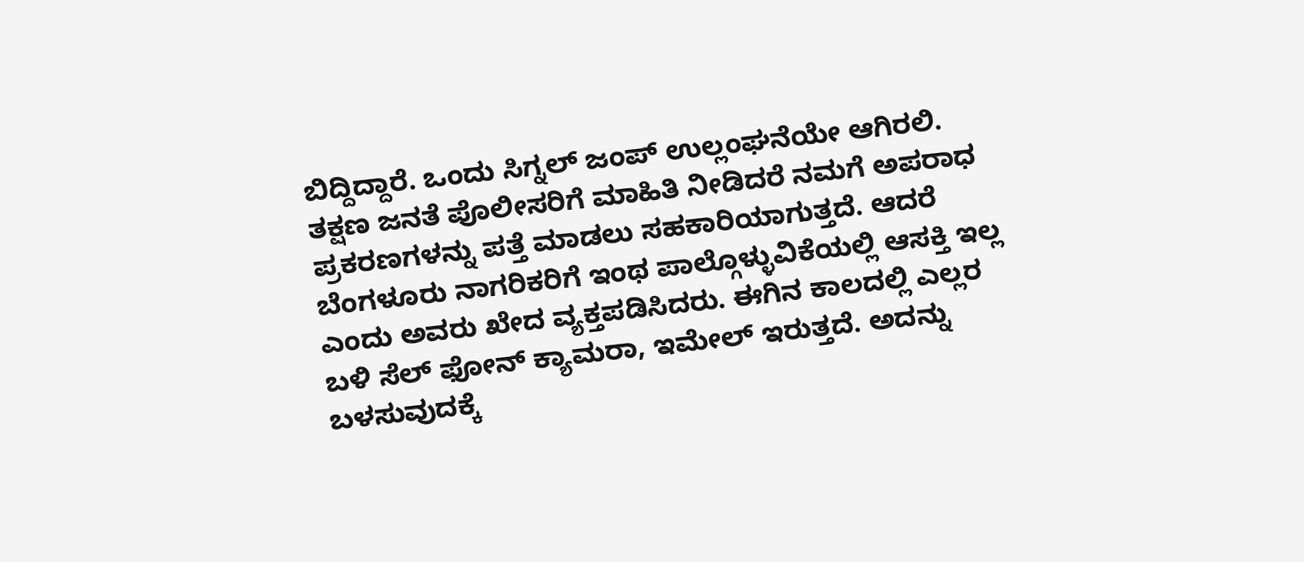ಬಿದ್ದಿದ್ದಾರೆ. ಒಂದು ಸಿಗ್ನಲ್ ಜಂಪ್ ಉಲ್ಲಂಘನೆಯೇ ಆಗಿರಲಿ. ತಕ್ಷಣ ಜನತೆ ಪೊಲೀಸರಿಗೆ ಮಾಹಿತಿ ನೀಡಿದರೆ ನಮಗೆ ಅಪರಾಧ ಪ್ರಕರಣಗಳನ್ನು ಪತ್ತೆ ಮಾಡಲು ಸಹಕಾರಿಯಾಗುತ್ತದೆ. ಆದರೆ ಬೆಂಗಳೂರು ನಾಗರಿಕರಿಗೆ ಇಂಥ ಪಾಲ್ಗೊಳ್ಳುವಿಕೆಯಲ್ಲಿ ಆಸಕ್ತಿ ಇಲ್ಲ ಎಂದು ಅವರು ಖೇದ ವ್ಯಕ್ತಪಡಿಸಿದರು. ಈಗಿನ ಕಾಲದಲ್ಲಿ ಎಲ್ಲರ ಬಳಿ ಸೆಲ್ ಫೋನ್ ಕ್ಯಾಮರಾ, ಇಮೇಲ್ ಇರುತ್ತದೆ. ಅದನ್ನು ಬಳಸುವುದಕ್ಕೆ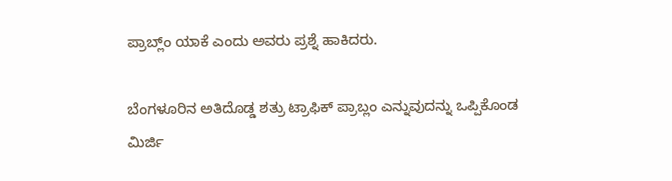ಪ್ರಾಬ್ಲ್ಂ ಯಾಕೆ ಎಂದು ಅವರು ಪ್ರಶ್ನೆ ಹಾಕಿದರು.

ಬೆಂಗಳೂರಿನ ಅತಿದೊಡ್ಡ ಶತ್ರು ಟ್ರಾಫಿಕ್ ಪ್ರಾಬ್ಲಂ ಎನ್ನುವುದನ್ನು ಒಪ್ಪಿಕೊಂಡ ಮಿರ್ಜಿ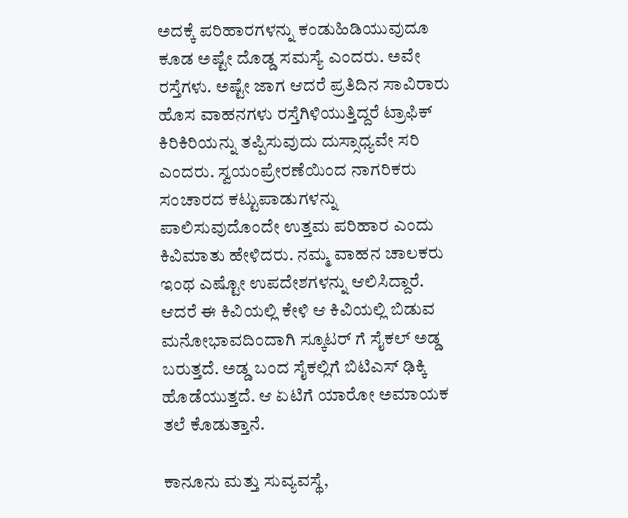ಅದಕ್ಕೆ ಪರಿಹಾರಗಳನ್ನು ಕಂಡುಹಿಡಿಯುವುದೂ ಕೂಡ ಅಷ್ಟೇ ದೊಡ್ಡ ಸಮಸ್ಯೆ ಎಂದರು. ಅವೇ ರಸ್ತೆಗಳು. ಅಷ್ಟೇ ಜಾಗ ಆದರೆ ಪ್ರತಿದಿನ ಸಾವಿರಾರು ಹೊಸ ವಾಹನಗಳು ರಸ್ತೆಗಿಳಿಯುತ್ತಿದ್ದರೆ ಟ್ರಾಫಿಕ್ ಕಿರಿಕಿರಿಯನ್ನು ತಪ್ಪಿಸುವುದು ದುಸ್ಸಾಧ್ಯವೇ ಸರಿ ಎಂದರು. ಸ್ವಯಂಪ್ರೇರಣೆಯಿಂದ ನಾಗರಿಕರು ಸಂಚಾರದ ಕಟ್ಟುಪಾಡುಗಳನ್ನು ಪಾಲಿಸುವುದೊಂದೇ ಉತ್ತಮ ಪರಿಹಾರ ಎಂದು ಕಿವಿಮಾತು ಹೇಳಿದರು. ನಮ್ಮ ವಾಹನ ಚಾಲಕರು ಇಂಥ ಎಷ್ಟೋ ಉಪದೇಶಗಳನ್ನು ಆಲಿಸಿದ್ದಾರೆ. ಆದರೆ ಈ ಕಿವಿಯಲ್ಲಿ ಕೇಳಿ ಆ ಕಿವಿಯಲ್ಲಿ ಬಿಡುವ ಮನೋಭಾವದಿಂದಾಗಿ ಸ್ಕೂಟರ್ ಗೆ ಸೈಕಲ್ ಅಡ್ಡ ಬರುತ್ತದೆ. ಅಡ್ಡ ಬಂದ ಸೈಕಲ್ಲಿಗೆ ಬಿಟಿಎಸ್ ಢಿಕ್ಕಿ ಹೊಡೆಯುತ್ತದೆ. ಆ ಏಟಿಗೆ ಯಾರೋ ಅಮಾಯಕ ತಲೆ ಕೊಡುತ್ತಾನೆ.

ಕಾನೂನು ಮತ್ತು ಸುವ್ಯವಸ್ಥೆ,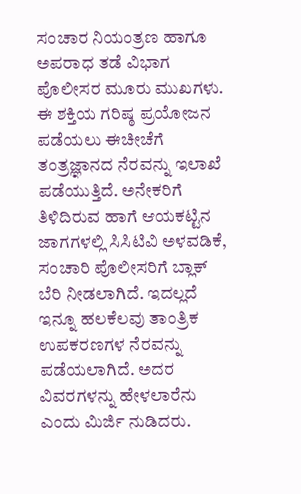ಸಂಚಾರ ನಿಯಂತ್ರಣ ಹಾಗೂ ಅಪರಾಧ ತಡೆ ವಿಭಾಗ ಪೊಲೀಸರ ಮೂರು ಮುಖಗಳು. ಈ ಶಕ್ತಿಯ ಗರಿಷ್ಠ ಪ್ರಯೋಜನ ಪಡೆಯಲು ಈಚೀಚೆಗೆ ತಂತ್ರಜ್ಞಾನದ ನೆರವನ್ನು ಇಲಾಖೆ ಪಡೆಯುತ್ತಿದೆ. ಅನೇಕರಿಗೆ ತಿಳಿದಿರುವ ಹಾಗೆ ಆಯಕಟ್ಟಿನ ಜಾಗಗಳಲ್ಲಿ ಸಿಸಿಟಿವಿ ಅಳವಡಿಕೆ, ಸಂಚಾರಿ ಪೊಲೀಸರಿಗೆ ಬ್ಲಾಕ್ ಬೆರಿ ನೀಡಲಾಗಿದೆ. ಇದಲ್ಲದೆ ಇನ್ನೂ ಹಲಕೆಲವು ತಾಂತ್ರಿಕ ಉಪಕರಣಗಳ ನೆರವನ್ನು ಪಡೆಯಲಾಗಿದೆ. ಅದರ ವಿವರಗಳನ್ನು ಹೇಳಲಾರೆನು ಎಂದು ಮಿರ್ಜಿ ನುಡಿದರು.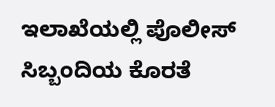ಇಲಾಖೆಯಲ್ಲಿ ಪೊಲೀಸ್ ಸಿಬ್ಬಂದಿಯ ಕೊರತೆ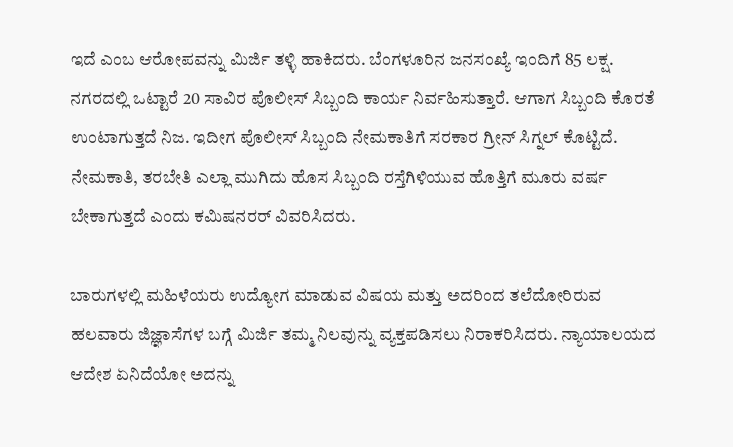ಇದೆ ಎಂಬ ಆರೋಪವನ್ನು ಮಿರ್ಜಿ ತಳ್ಳಿ ಹಾಕಿದರು. ಬೆಂಗಳೂರಿನ ಜನಸಂಖ್ಯೆ ಇಂದಿಗೆ 85 ಲಕ್ಷ. ನಗರದಲ್ಲಿ ಒಟ್ಟಾರೆ 20 ಸಾವಿರ ಪೊಲೀಸ್ ಸಿಬ್ಬಂದಿ ಕಾರ್ಯ ನಿರ್ವಹಿಸುತ್ತಾರೆ. ಆಗಾಗ ಸಿಬ್ಬಂದಿ ಕೊರತೆ ಉಂಟಾಗುತ್ತದೆ ನಿಜ. ಇದೀಗ ಪೊಲೀಸ್ ಸಿಬ್ಬಂದಿ ನೇಮಕಾತಿಗೆ ಸರಕಾರ ಗ್ರೀನ್ ಸಿಗ್ನಲ್ ಕೊಟ್ಟಿದೆ. ನೇಮಕಾತಿ, ತರಬೇತಿ ಎಲ್ಲಾ ಮುಗಿದು ಹೊಸ ಸಿಬ್ಬಂದಿ ರಸ್ತೆಗಿಳಿಯುವ ಹೊತ್ತಿಗೆ ಮೂರು ವರ್ಷ ಬೇಕಾಗುತ್ತದೆ ಎಂದು ಕಮಿಷನರರ್ ವಿವರಿಸಿದರು.

ಬಾರುಗಳಲ್ಲಿ ಮಹಿಳೆಯರು ಉದ್ಯೋಗ ಮಾಡುವ ವಿಷಯ ಮತ್ತು ಅದರಿಂದ ತಲೆದೋರಿರುವ ಹಲವಾರು ಜಿಜ್ಞಾಸೆಗಳ ಬಗ್ಗೆ ಮಿರ್ಜಿ ತಮ್ಮ ನಿಲವುನ್ನು ವ್ಯಕ್ತಪಡಿಸಲು ನಿರಾಕರಿಸಿದರು. ನ್ಯಾಯಾಲಯದ ಆದೇಶ ಏನಿದೆಯೋ ಅದನ್ನು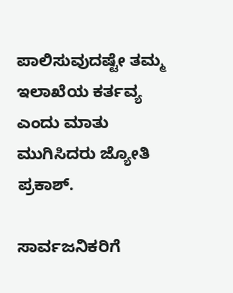ಪಾಲಿಸುವುದಷ್ಟೇ ತಮ್ಮ ಇಲಾಖೆಯ ಕರ್ತವ್ಯ ಎಂದು ಮಾತು ಮುಗಿಸಿದರು ಜ್ಯೋತಿ ಪ್ರಕಾಶ್.

ಸಾರ್ವಜನಿಕರಿಗೆ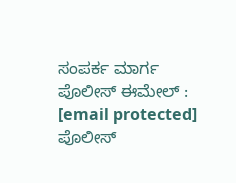ಸಂಪರ್ಕ ಮಾರ್ಗ
ಪೊಲೀಸ್ ಈಮೇಲ್ : [email protected]
ಪೊಲೀಸ್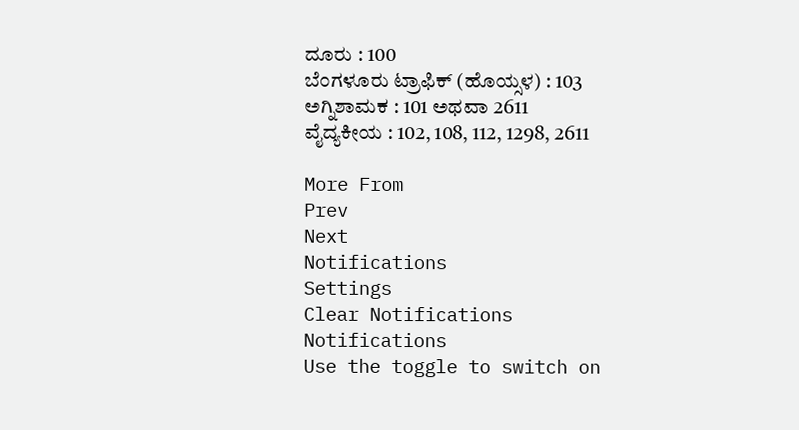ದೂರು : 100
ಬೆಂಗಳೂರು ಟ್ರಾಫಿಕ್ (ಹೊಯ್ಸಳ) : 103
ಅಗ್ನಿಶಾಮಕ : 101 ಅಥವಾ 2611
ವೈದ್ಯಕೀಯ : 102, 108, 112, 1298, 2611

More From
Prev
Next
Notifications
Settings
Clear Notifications
Notifications
Use the toggle to switch on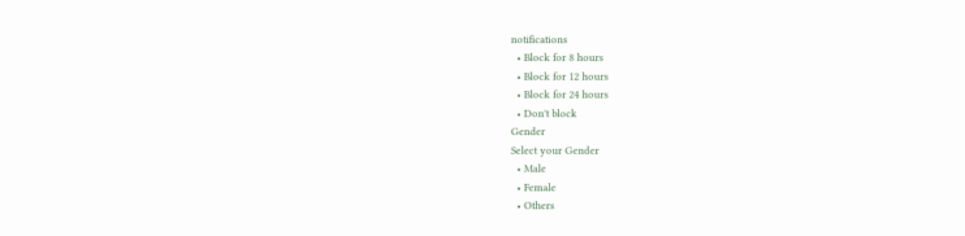notifications
  • Block for 8 hours
  • Block for 12 hours
  • Block for 24 hours
  • Don't block
Gender
Select your Gender
  • Male
  • Female
  • Others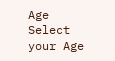Age
Select your Age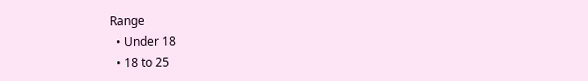Range
  • Under 18
  • 18 to 25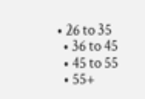• 26 to 35
  • 36 to 45
  • 45 to 55
  • 55+